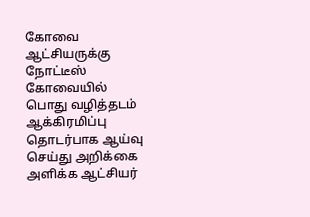கோவை ஆட்சியருக்கு நோட்டீஸ்
கோவையில் பொது வழித்தடம் ஆக்கிரமிப்பு தொடர்பாக ஆய்வு செய்து அறிக்கை அளிக்க ஆட்சியர்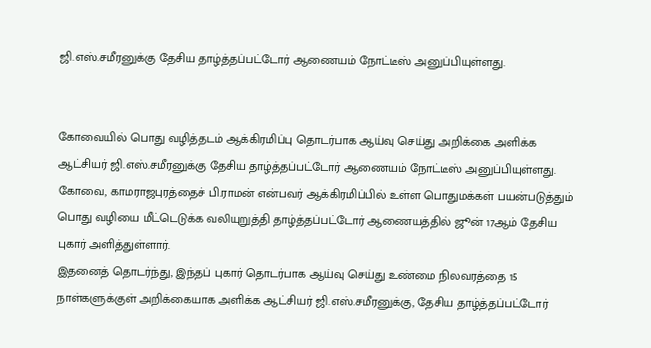ஜி.எஸ்.சமீரனுக்கு தேசிய தாழ்த்தப்பட்டோர் ஆணையம் நோட்டீஸ் அனுப்பியுள்ளது.


கோவையில் பொது வழித்தடம் ஆக்கிரமிப்பு தொடர்பாக ஆய்வு செய்து அறிக்கை அளிக்க ஆட்சியர் ஜி.எஸ்.சமீரனுக்கு தேசிய தாழ்த்தப்பட்டோர் ஆணையம் நோட்டீஸ் அனுப்பியுள்ளது.
கோவை, காமராஜபுரத்தைச் பி.ராமன் என்பவர் ஆக்கிரமிப்பில் உள்ள பொதுமக்கள் பயன்படுத்தும் பொது வழியை மீட்டெடுக்க வலியுறுத்தி தாழ்த்தப்பட்டோர் ஆணையத்தில் ஜூன் 17ஆம் தேசிய புகார் அளித்துள்ளார்.
இதனைத் தொடர்ந்து, இந்தப் புகார் தொடர்பாக ஆய்வு செய்து உண்மை நிலவரத்தை 15 நாள்களுக்குள் அறிக்கையாக அளிக்க ஆட்சியர் ஜி.எஸ்.சமீரனுக்கு, தேசிய தாழ்த்தப்பட்டோர்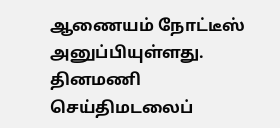ஆணையம் நோட்டீஸ் அனுப்பியுள்ளது.
தினமணி செய்திமடலைப்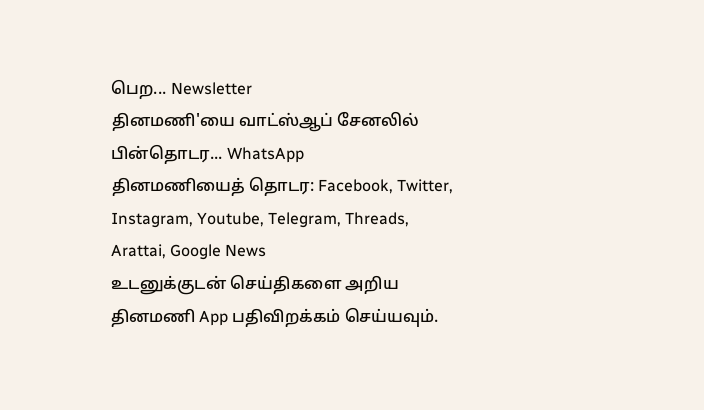பெற... Newsletter
தினமணி'யை வாட்ஸ்ஆப் சேனலில் பின்தொடர... WhatsApp
தினமணியைத் தொடர: Facebook, Twitter, Instagram, Youtube, Telegram, Threads, Arattai, Google News
உடனுக்குடன் செய்திகளை அறிய தினமணி App பதிவிறக்கம் செய்யவும்.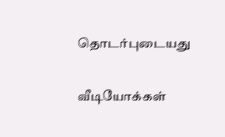தொடர்புடையது

வீடியோக்கள்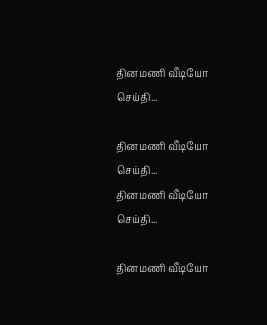தினமணி வீடியோ செய்தி...

தினமணி வீடியோ செய்தி...
தினமணி வீடியோ செய்தி...

தினமணி வீடியோ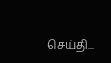செய்தி...